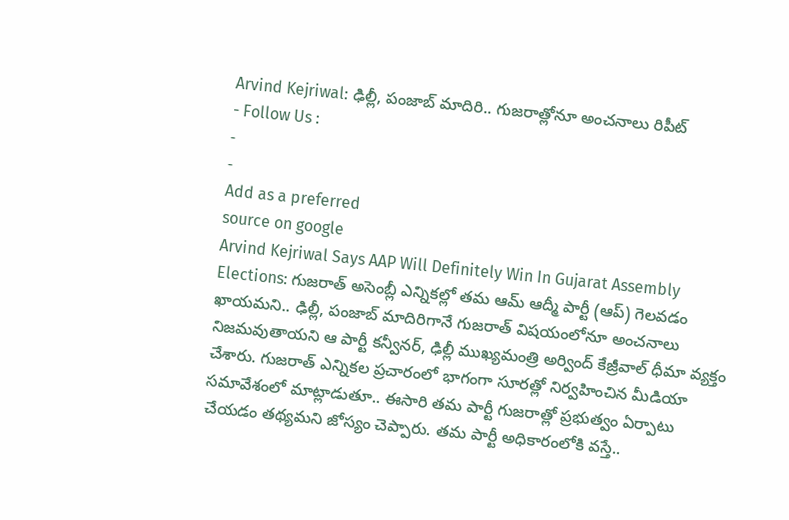Arvind Kejriwal: ఢిల్లీ, పంజాబ్ మాదిరి.. గుజరాత్లోనూ అంచనాలు రిపీట్
- Follow Us :
-
-
Add as a preferred
source on google
Arvind Kejriwal Says AAP Will Definitely Win In Gujarat Assembly Elections: గుజరాత్ అసెంబ్లీ ఎన్నికల్లో తమ ఆమ్ ఆద్మీ పార్టీ (ఆప్) గెలవడం ఖాయమని.. ఢిల్లీ, పంజాబ్ మాదిరిగానే గుజరాత్ విషయంలోనూ అంచనాలు నిజమవుతాయని ఆ పార్టీ కన్వీనర్, ఢిల్లీ ముఖ్యమంత్రి అర్వింద్ కేజ్రీవాల్ ధీమా వ్యక్తం చేశారు. గుజరాత్ ఎన్నికల ప్రచారంలో భాగంగా సూరత్లో నిర్వహించిన మీడియా సమావేశంలో మాట్లాడుతూ.. ఈసారి తమ పార్టీ గుజరాత్లో ప్రభుత్వం ఏర్పాటు చేయడం తథ్యమని జోస్యం చెప్పారు. తమ పార్టీ అధికారంలోకి వస్తే..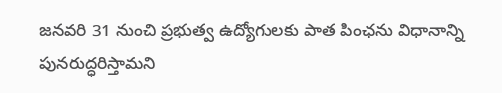జనవరి 31 నుంచి ప్రభుత్వ ఉద్యోగులకు పాత పింఛను విధానాన్ని పునరుద్ధరిస్తామని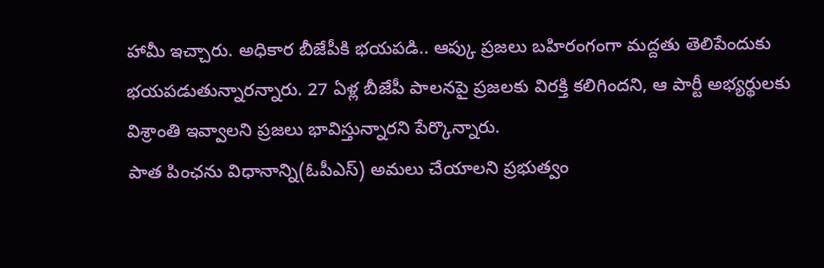హామీ ఇచ్చారు. అధికార బీజేపీకి భయపడి.. ఆప్కు ప్రజలు బహిరంగంగా మద్దతు తెలిపేందుకు భయపడుతున్నారన్నారు. 27 ఏళ్ల బీజేపీ పాలనపై ప్రజలకు విరక్తి కలిగిందని, ఆ పార్టీ అభ్యర్థులకు విశ్రాంతి ఇవ్వాలని ప్రజలు భావిస్తున్నారని పేర్కొన్నారు.
పాత పింఛను విధానాన్ని(ఓపీఎస్) అమలు చేయాలని ప్రభుత్వం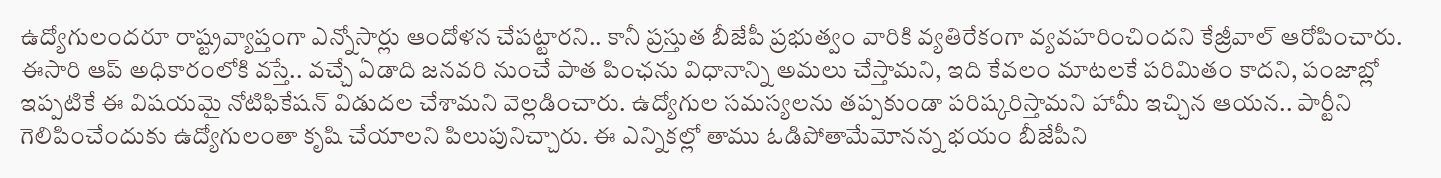ఉద్యోగులందరూ రాష్ట్రవ్యాప్తంగా ఎన్నోసార్లు ఆందోళన చేపట్టారని.. కానీ ప్రస్తుత బీజేపీ ప్రభుత్వం వారికి వ్యతిరేకంగా వ్యవహరించిందని కేజ్రీవాల్ ఆరోపించారు. ఈసారి ఆప్ అధికారంలోకి వస్తే.. వచ్చే ఏడాది జనవరి నుంచే పాత పింఛను విధానాన్ని అమలు చేస్తామని, ఇది కేవలం మాటలకే పరిమితం కాదని, పంజాబ్లో ఇప్పటికే ఈ విషయమై నోటిఫికేషన్ విడుదల చేశామని వెల్లడించారు. ఉద్యోగుల సమస్యలను తప్పకుండా పరిష్కరిస్తామని హామీ ఇచ్చిన ఆయన.. పార్టీని గెలిపించేందుకు ఉద్యోగులంతా కృషి చేయాలని పిలుపునిచ్చారు. ఈ ఎన్నికల్లో తాము ఓడిపోతామేమోనన్న భయం బీజేపీని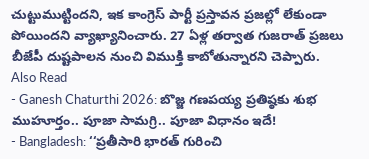చుట్టుముట్టిందని, ఇక కాంగ్రెస్ పార్టీ ప్రస్తావన ప్రజల్లో లేకుండా పోయిందని వ్యాఖ్యానించారు. 27 ఏళ్ల తర్వాత గుజరాత్ ప్రజలు బీజేపీ దుష్టపాలన నుంచి విముక్తి కాబోతున్నారని చెప్పారు.
Also Read
- Ganesh Chaturthi 2026: బొజ్జ గణపయ్య ప్రతిష్ఠకు శుభ ముహూర్తం.. పూజా సామగ్రి.. పూజా విధానం ఇదే!
- Bangladesh: ‘‘ప్రతీసారి భారత్ గురించి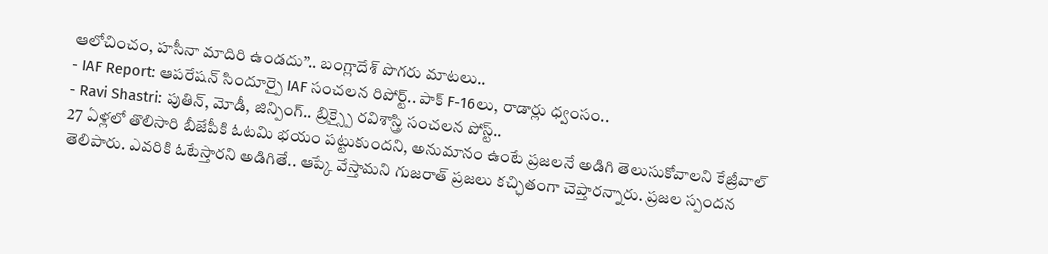ఆలోచించం, హసీనా మాదిరి ఉండదు’’.. బంగ్లాదేశ్ పొగరు మాటలు..
- IAF Report: ఆపరేషన్ సిందూర్పై IAF సంచలన రిపోర్ట్.. పాక్ F-16లు, రాడార్లు ధ్వంసం..
- Ravi Shastri: పుతిన్, మోడీ, జిన్పింగ్.. బ్రిక్స్పై రవిశాస్త్రి సంచలన పోస్ట్..
27 ఏళ్లలో తొలిసారి బీజేపీకి ఓటమి భయం పట్టుకుందని, అనుమానం ఉంటే ప్రజలనే అడిగి తెలుసుకోవాలని కేజ్రీవాల్ తెలిపారు. ఎవరికి ఓటేస్తారని అడిగితే.. ఆప్కే వేస్తామని గుజరాత్ ప్రజలు కచ్ఛితంగా చెప్తారన్నారు. ప్రజల స్పందన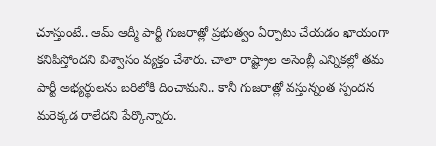చూస్తుంటే.. ఆమ్ ఆద్మీ పార్టీ గుజరాత్లో ప్రభుత్వం ఏర్పాటు చేయడం ఖాయంగా కనిపిస్తోందని విశ్వాసం వ్యక్తం చేశారు. చాలా రాష్ట్రాల అసెంబ్లీ ఎన్నికల్లో తమ పార్టీ అభ్యర్థులను బరిలోకి దించామని.. కానీ గుజరాత్లో వస్తున్నంత స్పందన మరెక్కడ రాలేదని పేర్కొన్నారు.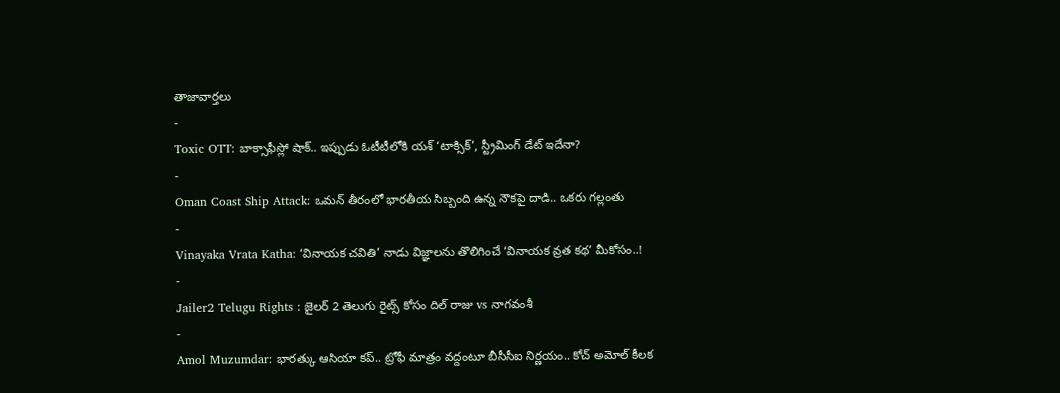తాజావార్తలు
-
Toxic OTT: బాక్సాఫీస్లో షాక్.. ఇప్పుడు ఓటీటీలోకి యశ్ ‘టాక్సిక్’, స్ట్రీమింగ్ డేట్ ఇదేనా?
-
Oman Coast Ship Attack: ఒమన్ తీరంలో భారతీయ సిబ్బంది ఉన్న నౌకపై దాడి.. ఒకరు గల్లంతు
-
Vinayaka Vrata Katha: ‘వినాయక చవితి’ నాడు విజ్ఞాలను తొలిగించే ‘వినాయక వ్రత కథ’ మీకోసం..!
-
Jailer2 Telugu Rights : జైలర్ 2 తెలుగు రైట్స్ కోసం దిల్ రాజు vs నాగవంశీ
-
Amol Muzumdar: భారత్కు ఆసియా కప్.. ట్రోఫీ మాత్రం వద్దంటూ బీసీసీఐ నిర్ణయం.. కోచ్ అమోల్ కీలక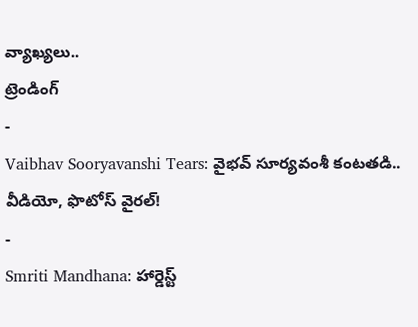వ్యాఖ్యలు..
ట్రెండింగ్
-
Vaibhav Sooryavanshi Tears: వైభవ్ సూర్యవంశీ కంటతడి.. వీడియో, ఫొటోస్ వైరల్!
-
Smriti Mandhana: హార్డెస్ట్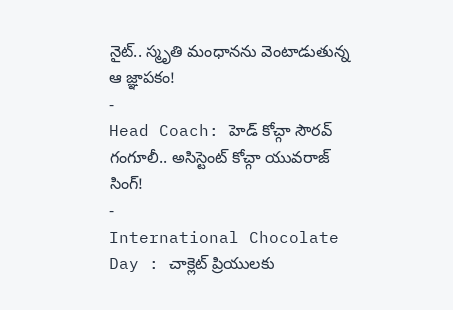నైట్.. స్మృతి మంధానను వెంటాడుతున్న ఆ జ్ఞాపకం!
-
Head Coach: హెడ్ కోచ్గా సౌరవ్ గంగూలీ.. అసిస్టెంట్ కోచ్గా యువరాజ్ సింగ్!
-
International Chocolate Day : చాక్లెట్ ప్రియులకు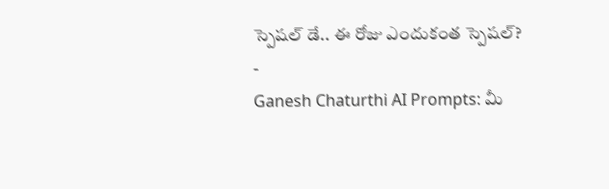స్పెషల్ డే.. ఈ రోజు ఎందుకంత స్పెషల్?
-
Ganesh Chaturthi AI Prompts: మీ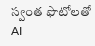స్వంత ఫొటోలతో AI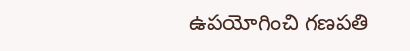ఉపయోగించి గణపతి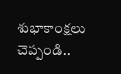శుభాకాంక్షలు చెప్పండి..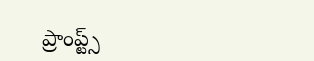ప్రాంప్ట్స్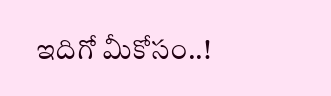ఇదిగో మీకోసం..!